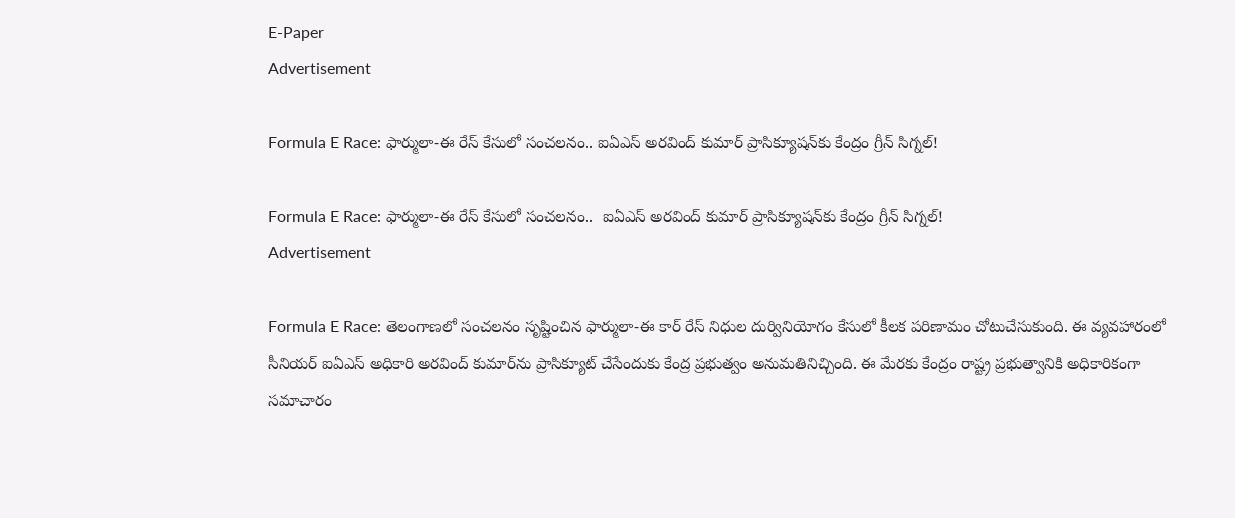E-Paper
Advertisement

Formula E Race: ఫార్ములా-ఈ రేస్ కేసులో సంచలనం.. ఐఏఎస్ అరవింద్ కుమార్ ప్రాసిక్యూషన్‌కు కేంద్రం గ్రీన్ సిగ్నల్!

Formula E Race: ఫార్ములా-ఈ రేస్ కేసులో సంచలనం..  ఐఏఎస్ అరవింద్ కుమార్ ప్రాసిక్యూషన్‌కు కేంద్రం గ్రీన్ సిగ్నల్!
Advertisement

Formula E Race: తెలంగాణలో సంచలనం సృష్టించిన ఫార్ములా-ఈ కార్ రేస్ నిధుల దుర్వినియోగం కేసులో కీలక పరిణామం చోటుచేసుకుంది. ఈ వ్యవహారంలో సీనియర్ ఐఏఎస్ అధికారి అరవింద్ కుమార్‌ను ప్రాసిక్యూట్ చేసేందుకు కేంద్ర ప్రభుత్వం అనుమతినిచ్చింది. ఈ మేరకు కేంద్రం రాష్ట్ర ప్రభుత్వానికి అధికారికంగా సమాచారం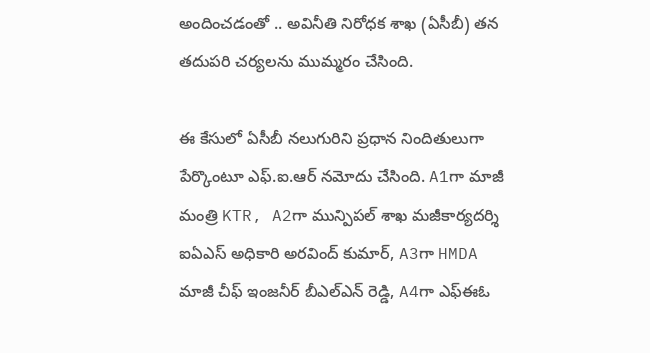అందించడంతో .. అవినీతి నిరోధక శాఖ (ఏసీబీ) తన తదుపరి చర్యలను ముమ్మరం చేసింది.

ఈ కేసులో ఏసీబీ నలుగురిని ప్రధాన నిందితులుగా పేర్కొంటూ ఎఫ్.ఐ.ఆర్ నమోదు చేసింది. A1గా మాజీ మంత్రి KTR, A2గా మున్పిపల్ శాఖ మజీకార్యదర్శి ఐఏఎస్ అధికారి అరవింద్ కుమార్, A3గా HMDA మాజీ చీఫ్ ఇంజనీర్ బీఎల్ఎన్ రెడ్డి, A4గా ఎఫ్ఈఓ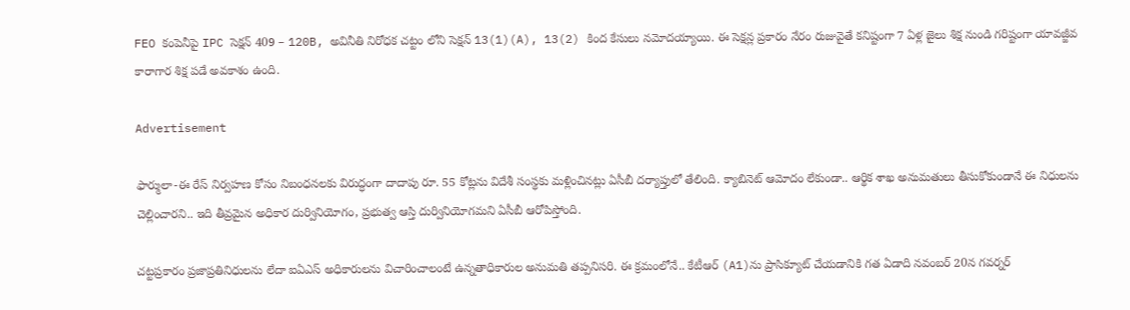FEO కంపెనీపై IPC సెక్షన్ 409 – 120B, అవినీతి నిరోధక చట్టం లోని సెక్షన్ 13(1)(A), 13(2) కింద కేసులు నమోదయ్యాయి. ఈ సెక్షన్ల ప్రకారం నేరం రుజువైతే కనిష్టంగా 7 ఏళ్ల జైలు శిక్ష నుండి గరిష్టంగా యావజ్జీవ కారాగార శిక్ష పడే అవకాశం ఉంది.

Advertisement

ఫార్ములా-ఈ రేస్ నిర్వహణ కోసం నిబంధనలకు విరుద్ధంగా దాదాపు రూ. 55 కోట్లను విదేశీ సంస్థకు మళ్లించినట్లు ఏసీబీ దర్యాప్తులో తేలింది. క్యాబినెట్ ఆమోదం లేకుండా.. ఆర్థిక శాఖ అనుమతులు తీసుకోకుండానే ఈ నిధులను చెల్లించారని.. ఇది తీవ్రమైన అధికార దుర్వినియోగం, ప్రభుత్వ ఆస్తి దుర్వినియోగమని ఏసీబీ ఆరోపిస్తోంది.

చట్టప్రకారం ప్రజాప్రతినిధులను లేదా ఐఏఎస్ అధికారులను విచారించాలంటే ఉన్నతాధికారుల అనుమతి తప్పనిసరి. ఈ క్రమంలోనే.. కేటీఆర్ (A1)ను ప్రాసిక్యూట్ చేయడానికి గత ఏడాది నవంబర్ 20న గవర్నర్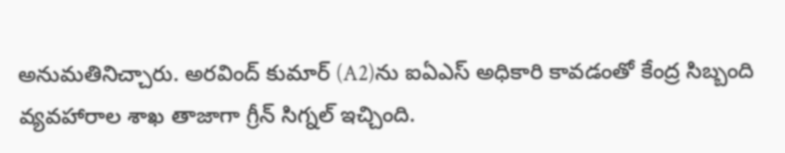అనుమతినిచ్చారు. అరవింద్ కుమార్ (A2)ను ఐఏఎస్ అధికారి కావడంతో కేంద్ర సిబ్బంది వ్యవహారాల శాఖ తాజాగా గ్రీన్ సిగ్నల్ ఇచ్చింది.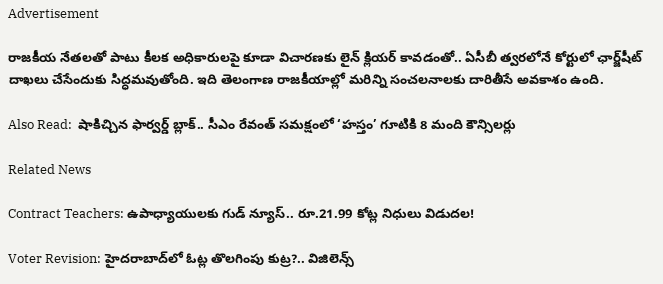Advertisement

రాజకీయ నేతలతో పాటు కీలక అధికారులపై కూడా విచారణకు లైన్ క్లియర్ కావడంతో.. ఏసీబీ త్వరలోనే కోర్టులో ఛార్జ్‌షీట్ దాఖలు చేసేందుకు సిద్ధమవుతోంది. ఇది తెలంగాణ రాజకీయాల్లో మరిన్ని సంచలనాలకు దారితీసే అవకాశం ఉంది.

Also Read:  షాకిచ్చిన ఫార్వర్డ్ బ్లాక్.. సీఎం రేవంత్ సమక్షంలో ‘హస్తం’ గూటికి 8 మంది కౌన్సిలర్లు

Related News

Contract Teachers: ఉపాధ్యాయులకు గుడ్ న్యూస్.. రూ.21.99 కోట్ల నిధులు విడుదల!

Voter Revision: హైదరాబాద్‌లో ఓట్ల తొలగింపు కుట్ర?.. విజిలెన్స్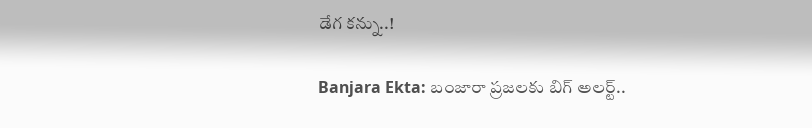డేగ కన్ను..!

Banjara Ekta: బంజారా ప్రజలకు బిగ్ అలర్ట్..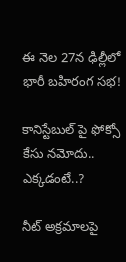ఈ నెల 27న ఢిల్లీలో భారీ బహిరంగ సభ!

కానిస్టేబుల్ పై ఫోక్సో కేసు నమోదు.. ఎక్కడంటే..?

నీట్ అక్రమాలపై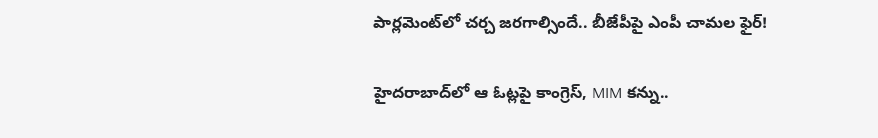పార్లమెంట్‌లో చర్చ జరగాల్సిందే.. బీజేపీపై ఎంపీ చామల ఫైర్!

హైదరాబాద్‌లో ఆ ఓట్లపై కాంగ్రెస్, MIM కన్ను..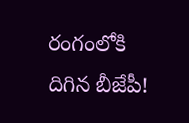రంగంలోకి దిగిన బీజేపీ!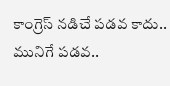కాంగ్రెస్ నడిచే పడవ కాదు.. మునిగే పడవ..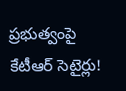ప్రభుత్వంపై కేటీఆర్ సెటైర్లు!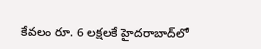కేవలం రూ. 6 లక్షలకే హైదరాబాద్‌లో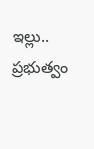ఇల్లు.. ప్రభుత్వం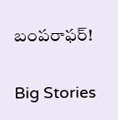బంపరాఫర్!

Big Stories